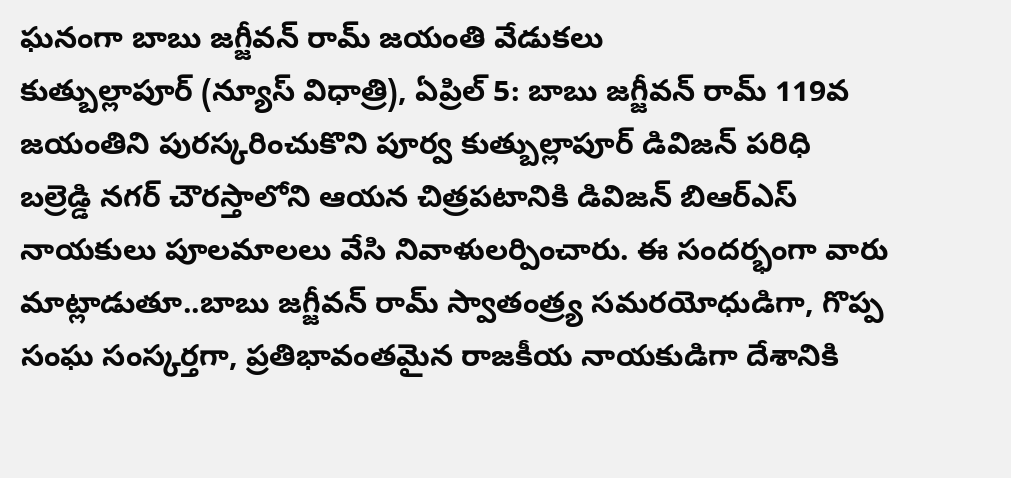ఘనంగా బాబు జగ్జీవన్ రామ్ జయంతి వేడుకలు
కుత్బుల్లాపూర్ (న్యూస్ విధాత్రి), ఏప్రిల్ 5: బాబు జగ్జీవన్ రామ్ 119వ జయంతిని పురస్కరించుకొని పూర్వ కుత్బుల్లాపూర్ డివిజన్ పరిధి బల్రెడ్డి నగర్ చౌరస్తాలోని ఆయన చిత్రపటానికి డివిజన్ బిఆర్ఎస్ నాయకులు పూలమాలలు వేసి నివాళులర్పించారు. ఈ సందర్భంగా వారు మాట్లాడుతూ..బాబు జగ్జీవన్ రామ్ స్వాతంత్ర్య సమరయోధుడిగా, గొప్ప సంఘ సంస్కర్తగా, ప్రతిభావంతమైన రాజకీయ నాయకుడిగా దేశానికి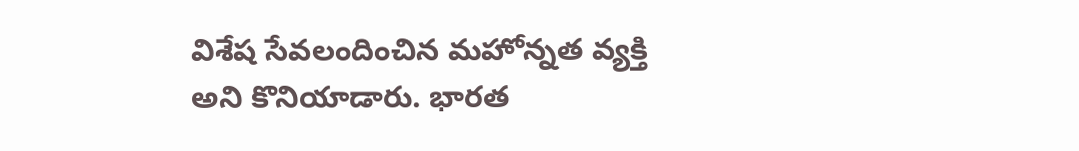విశేష సేవలందించిన మహోన్నత వ్యక్తి అని కొనియాడారు. భారత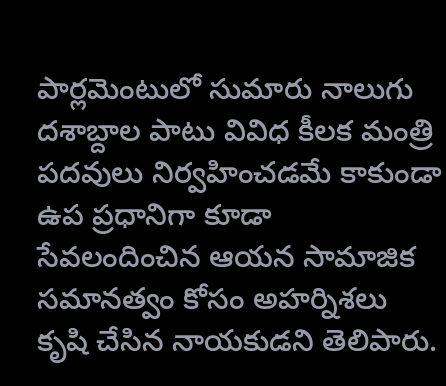పార్లమెంటులో సుమారు నాలుగు దశాబ్దాల పాటు వివిధ కీలక మంత్రి పదవులు నిర్వహించడమే కాకుండా ఉప ప్రధానిగా కూడా సేవలందించిన ఆయన సామాజిక సమానత్వం కోసం అహర్నిశలు కృషి చేసిన నాయకుడని తెలిపారు.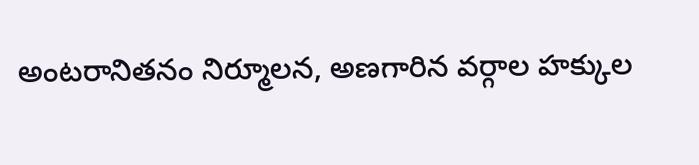అంటరానితనం నిర్మూలన, అణగారిన వర్గాల హక్కుల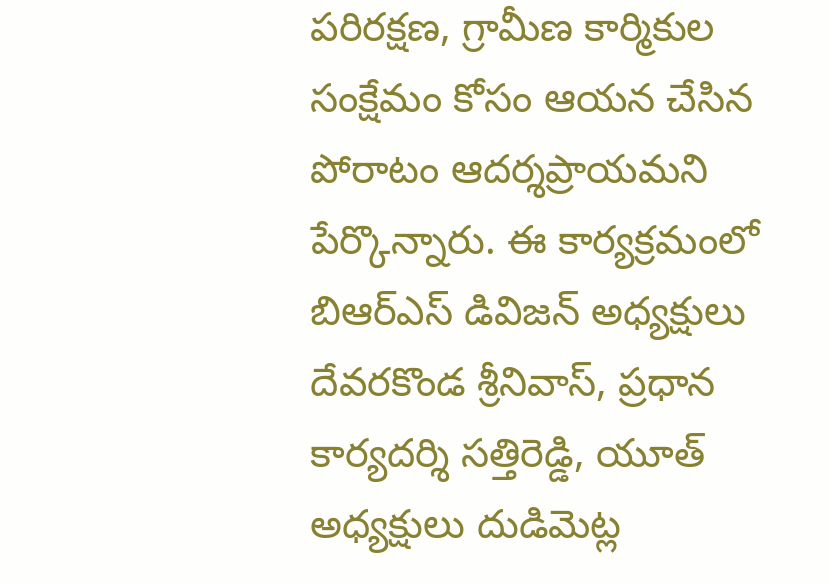పరిరక్షణ, గ్రామీణ కార్మికుల సంక్షేమం కోసం ఆయన చేసిన పోరాటం ఆదర్శప్రాయమని పేర్కొన్నారు. ఈ కార్యక్రమంలో బిఆర్ఎస్ డివిజన్ అధ్యక్షులు దేవరకొండ శ్రీనివాస్, ప్రధాన కార్యదర్శి సత్తిరెడ్డి, యూత్ అధ్యక్షులు దుడిమెట్ల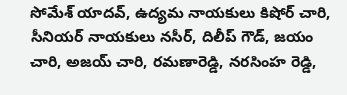సోమేశ్ యాదవ్, ఉద్యమ నాయకులు కిషోర్ చారి, సీనియర్ నాయకులు నసీర్, దిలీప్ గౌడ్, జయం చారి, అజయ్ చారి, రమణారెడ్డి, నరసింహ రెడ్డి,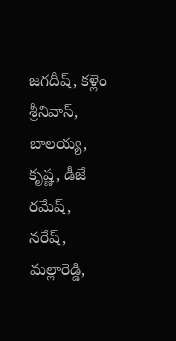జగదీష్, కళ్లెం శ్రీనివాస్, బాలయ్య, కృష్ణ, డీజే రమేష్, నరేష్, మల్లారెడ్డి,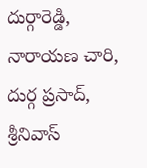దుర్గారెడ్డి, నారాయణ చారి, దుర్గ ప్రసాద్, శ్రీనివాస్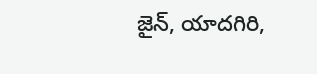జైన్, యాదగిరి,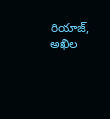రియాజ్, అఖిల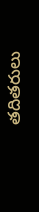తదితరులు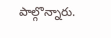పాల్గొన్నారు.